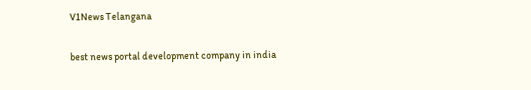V1News Telangana

best news portal development company in india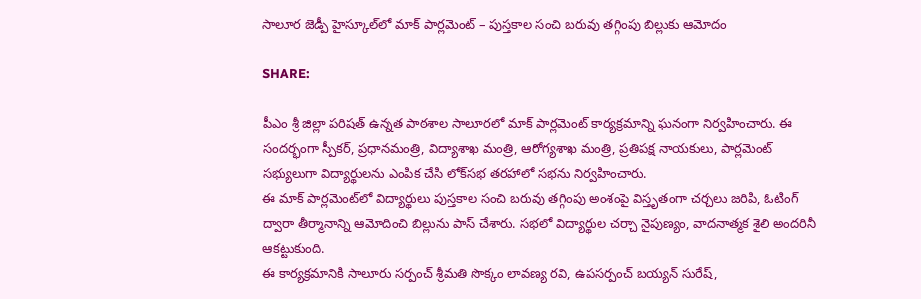సాలూర జెడ్పీ హైస్కూల్‌లో మాక్ పార్లమెంట్‌ – పుస్తకాల సంచి బరువు తగ్గింపు బిల్లుకు ఆమోదం

SHARE:

పీఎం శ్రీ జిల్లా పరిషత్ ఉన్నత పాఠశాల సాలూరలో మాక్ పార్లమెంట్ కార్యక్రమాన్ని ఘనంగా నిర్వహించారు. ఈ సందర్భంగా స్పీకర్‌, ప్రధానమంత్రి, విద్యాశాఖ మంత్రి, ఆరోగ్యశాఖ మంత్రి, ప్రతిపక్ష నాయకులు, పార్లమెంట్ సభ్యులుగా విద్యార్థులను ఎంపిక చేసి లోక్‌సభ తరహాలో సభను నిర్వహించారు.
ఈ మాక్ పార్లమెంట్‌లో విద్యార్థులు పుస్తకాల సంచి బరువు తగ్గింపు అంశంపై విస్తృతంగా చర్చలు జరిపి, ఓటింగ్ ద్వారా తీర్మానాన్ని ఆమోదించి బిల్లును పాస్ చేశారు. సభలో విద్యార్థుల చర్చా నైపుణ్యం, వాదనాత్మక శైలి అందరినీ ఆకట్టుకుంది.
ఈ కార్యక్రమానికి సాలూరు సర్పంచ్ శ్రీమతి సొక్కం లావణ్య రవి, ఉపసర్పంచ్ బయ్యన్ సురేష్‌,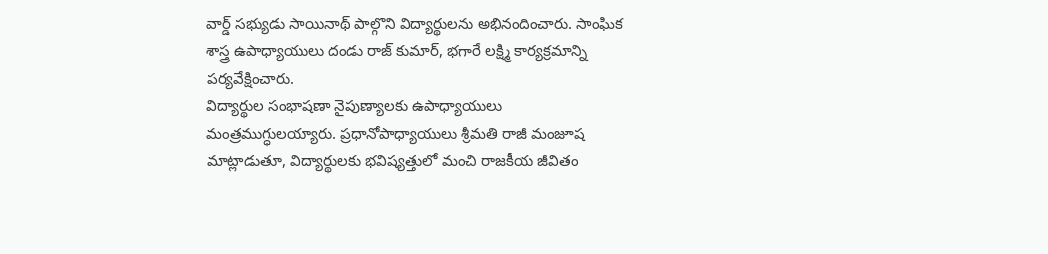వార్డ్ సభ్యుడు సాయినాథ్ పాల్గొని విద్యార్థులను అభినందించారు. సాంఘిక శాస్త్ర ఉపాధ్యాయులు దండు రాజ్ కుమార్‌, భగారే లక్ష్మి కార్యక్రమాన్ని పర్యవేక్షించారు.
విద్యార్థుల సంభాషణా నైపుణ్యాలకు ఉపాధ్యాయులు మంత్రముగ్ధులయ్యారు. ప్రధానోపాధ్యాయులు శ్రీమతి రాజీ మంజూష మాట్లాడుతూ, విద్యార్థులకు భవిష్యత్తులో మంచి రాజకీయ జీవితం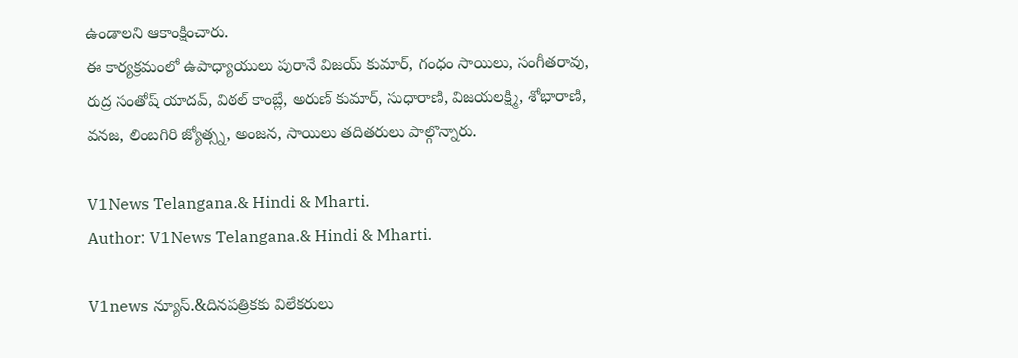ఉండాలని ఆకాంక్షించారు.
ఈ కార్యక్రమంలో ఉపాధ్యాయులు పురానే విజయ్ కుమార్, గంధం సాయిలు, సంగీతరావు, రుద్ర సంతోష్ యాదవ్, విఠల్ కాంబ్లే, అరుణ్ కుమార్, సుధారాణి, విజయలక్ష్మి, శోభారాణి, వనజ, లింబగిరి జ్యోత్స్న, అంజన, సాయిలు తదితరులు పాల్గొన్నారు.

V1News Telangana.& Hindi & Mharti.
Author: V1News Telangana.& Hindi & Mharti.

V1news న్యూస్.&దినపత్రికకు విలేకరులు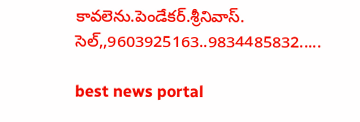కావలెను.పెండేకర్.శ్రీనివాస్. సెల్,,9603925163..9834485832.....

best news portal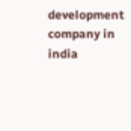development company in india